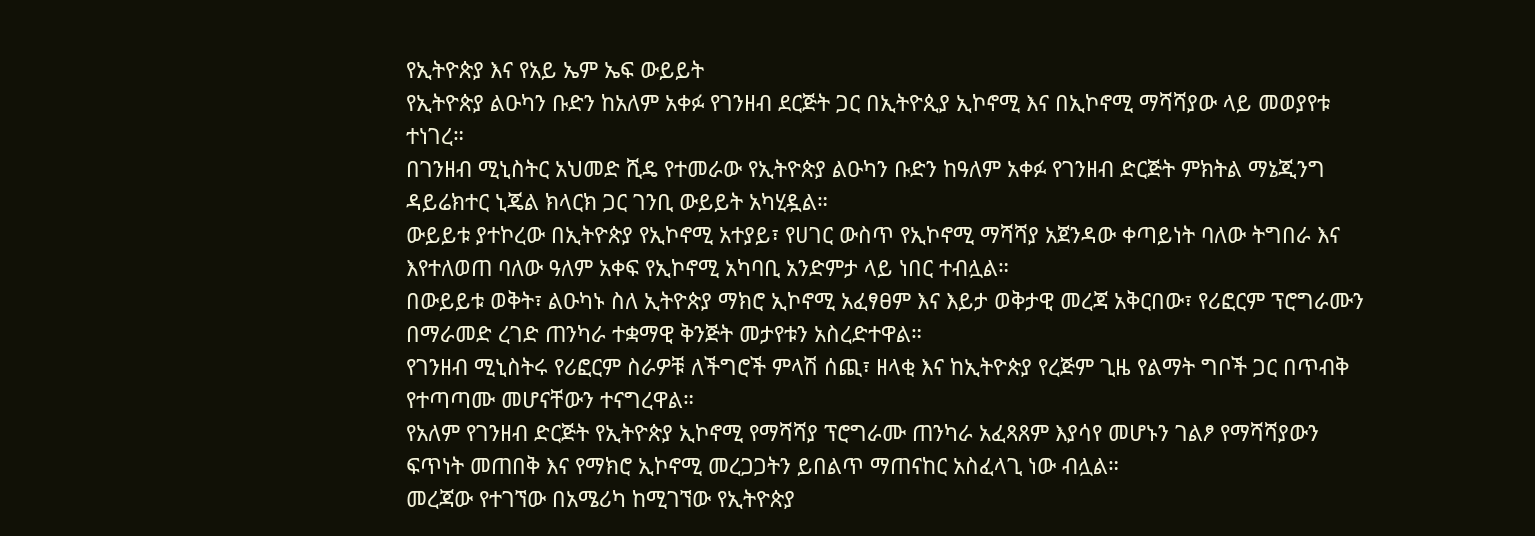የኢትዮጵያ እና የአይ ኤም ኤፍ ውይይት
የኢትዮጵያ ልዑካን ቡድን ከአለም አቀፉ የገንዘብ ደርጅት ጋር በኢትዮጲያ ኢኮኖሚ እና በኢኮኖሚ ማሻሻያው ላይ መወያየቱ ተነገረ።
በገንዘብ ሚኒስትር አህመድ ሺዴ የተመራው የኢትዮጵያ ልዑካን ቡድን ከዓለም አቀፉ የገንዘብ ድርጅት ምክትል ማኔጂንግ ዳይሬክተር ኒጄል ክላርክ ጋር ገንቢ ውይይት አካሂዷል።
ውይይቱ ያተኮረው በኢትዮጵያ የኢኮኖሚ አተያይ፣ የሀገር ውስጥ የኢኮኖሚ ማሻሻያ አጀንዳው ቀጣይነት ባለው ትግበራ እና እየተለወጠ ባለው ዓለም አቀፍ የኢኮኖሚ አካባቢ አንድምታ ላይ ነበር ተብሏል።
በውይይቱ ወቅት፣ ልዑካኑ ስለ ኢትዮጵያ ማክሮ ኢኮኖሚ አፈፃፀም እና እይታ ወቅታዊ መረጃ አቅርበው፣ የሪፎርም ፕሮግራሙን በማራመድ ረገድ ጠንካራ ተቋማዊ ቅንጅት መታየቱን አስረድተዋል።
የገንዘብ ሚኒስትሩ የሪፎርም ስራዎቹ ለችግሮች ምላሽ ሰጪ፣ ዘላቂ እና ከኢትዮጵያ የረጅም ጊዜ የልማት ግቦች ጋር በጥብቅ የተጣጣሙ መሆናቸውን ተናግረዋል።
የአለም የገንዘብ ድርጅት የኢትዮጵያ ኢኮኖሚ የማሻሻያ ፕሮግራሙ ጠንካራ አፈጻጸም እያሳየ መሆኑን ገልፆ የማሻሻያውን ፍጥነት መጠበቅ እና የማክሮ ኢኮኖሚ መረጋጋትን ይበልጥ ማጠናከር አስፈላጊ ነው ብሏል።
መረጃው የተገኘው በአሜሪካ ከሚገኘው የኢትዮጵያ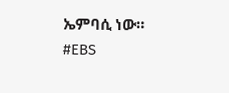ኤምባሲ ነው።
#EBS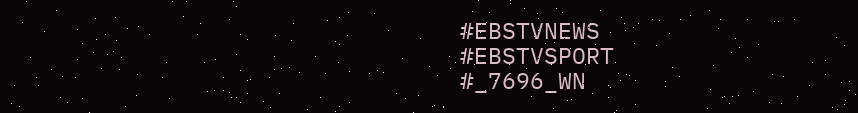#EBSTVNEWS
#EBSTVSPORT
#_7696_WN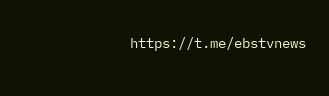https://t.me/ebstvnews